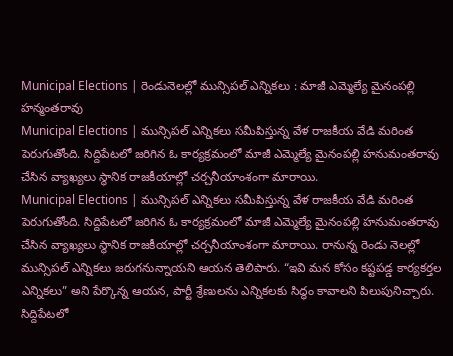Municipal Elections | రెండునెలల్లో మున్సిపల్ ఎన్నికలు : మాజీ ఎమ్మెల్యే మైనంపల్లి హన్మంతరావు
Municipal Elections | మున్సిపల్ ఎన్నికలు సమీపిస్తున్న వేళ రాజకీయ వేడి మరింత పెరుగుతోంది. సిద్దిపేటలో జరిగిన ఓ కార్యక్రమంలో మాజీ ఎమ్మెల్యే మైనంపల్లి హనుమంతరావు చేసిన వ్యాఖ్యలు స్థానిక రాజకీయాల్లో చర్చనీయాంశంగా మారాయి.
Municipal Elections | మున్సిపల్ ఎన్నికలు సమీపిస్తున్న వేళ రాజకీయ వేడి మరింత పెరుగుతోంది. సిద్దిపేటలో జరిగిన ఓ కార్యక్రమంలో మాజీ ఎమ్మెల్యే మైనంపల్లి హనుమంతరావు చేసిన వ్యాఖ్యలు స్థానిక రాజకీయాల్లో చర్చనీయాంశంగా మారాయి. రానున్న రెండు నెలల్లో మున్సిపల్ ఎన్నికలు జరుగనున్నాయని ఆయన తెలిపారు. “ఇవి మన కోసం కష్టపడ్డ కార్యకర్తల ఎన్నికలు” అని పేర్కొన్న ఆయన, పార్టీ శ్రేణులను ఎన్నికలకు సిద్ధం కావాలని పిలుపునిచ్చారు. సిద్దిపేటలో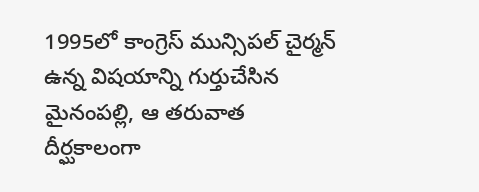1995లో కాంగ్రెస్ మున్సిపల్ చైర్మన్ ఉన్న విషయాన్ని గుర్తుచేసిన మైనంపల్లి, ఆ తరువాత దీర్ఘకాలంగా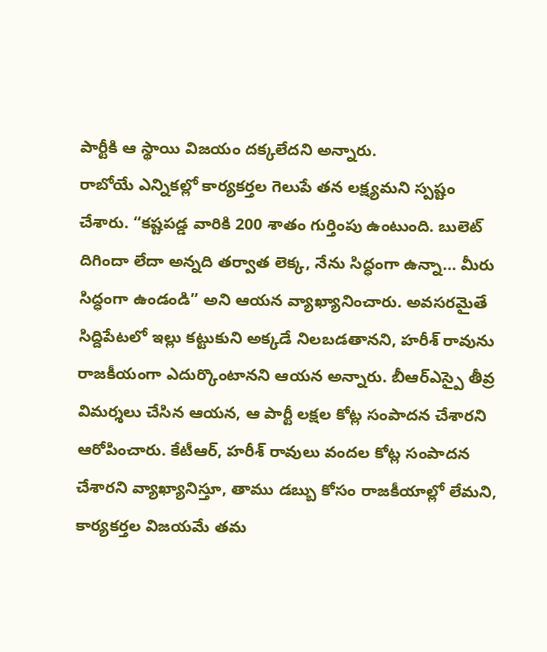పార్టీకి ఆ స్థాయి విజయం దక్కలేదని అన్నారు.
రాబోయే ఎన్నికల్లో కార్యకర్తల గెలుపే తన లక్ష్యమని స్పష్టం చేశారు. “కష్టపడ్డ వారికి 200 శాతం గుర్తింపు ఉంటుంది. బులెట్ దిగిందా లేదా అన్నది తర్వాత లెక్క, నేను సిద్ధంగా ఉన్నా… మీరు సిద్ధంగా ఉండండి” అని ఆయన వ్యాఖ్యానించారు. అవసరమైతే సిద్దిపేటలో ఇల్లు కట్టుకుని అక్కడే నిలబడతానని, హరీశ్ రావును రాజకీయంగా ఎదుర్కొంటానని ఆయన అన్నారు. బీఆర్ఎస్పై తీవ్ర విమర్శలు చేసిన ఆయన, ఆ పార్టీ లక్షల కోట్ల సంపాదన చేశారని ఆరోపించారు. కేటీఆర్, హరీశ్ రావులు వందల కోట్ల సంపాదన చేశారని వ్యాఖ్యానిస్తూ, తాము డబ్బు కోసం రాజకీయాల్లో లేమని, కార్యకర్తల విజయమే తమ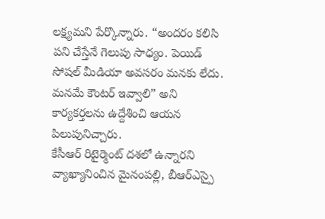లక్ష్యమని పేర్కొన్నారు. “అందరం కలిసి పని చేస్తేనే గెలుపు సాధ్యం. పెయిడ్ సోషల్ మీడియా అవసరం మనకు లేదు. మనమే కౌంటర్ ఇవ్వాలి” అని కార్యకర్తలను ఉద్దేశించి ఆయన పిలుపునిచ్చారు.
కేసీఆర్ రిటైర్మెంట్ దశలో ఉన్నారని వ్యాఖ్యానించిన మైనంపల్లి, బీఆర్ఎస్పై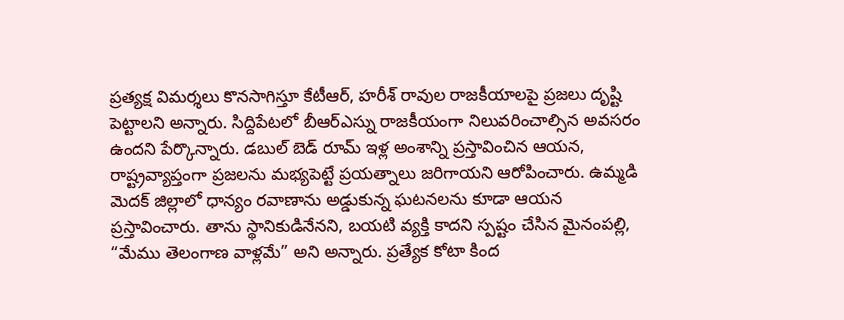ప్రత్యక్ష విమర్శలు కొనసాగిస్తూ కేటీఆర్, హరీశ్ రావుల రాజకీయాలపై ప్రజలు దృష్టి పెట్టాలని అన్నారు. సిద్దిపేటలో బీఆర్ఎస్ను రాజకీయంగా నిలువరించాల్సిన అవసరం ఉందని పేర్కొన్నారు. డబుల్ బెడ్ రూమ్ ఇళ్ల అంశాన్ని ప్రస్తావించిన ఆయన, రాష్ట్రవ్యాప్తంగా ప్రజలను మభ్యపెట్టే ప్రయత్నాలు జరిగాయని ఆరోపించారు. ఉమ్మడి మెదక్ జిల్లాలో ధాన్యం రవాణాను అడ్డుకున్న ఘటనలను కూడా ఆయన ప్రస్తావించారు. తాను స్థానికుడినేనని, బయటి వ్యక్తి కాదని స్పష్టం చేసిన మైనంపల్లి, “మేము తెలంగాణ వాళ్లమే” అని అన్నారు. ప్రత్యేక కోటా కింద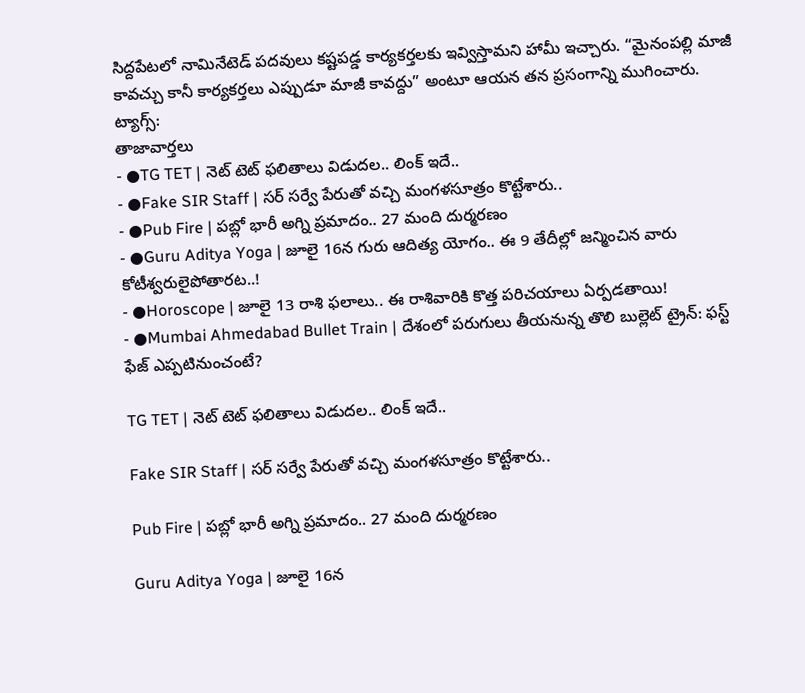సిద్దపేటలో నామినేటెడ్ పదవులు కష్టపడ్డ కార్యకర్తలకు ఇవ్విస్తామని హామీ ఇచ్చారు. “మైనంపల్లి మాజీ కావచ్చు కానీ కార్యకర్తలు ఎప్పుడూ మాజీ కావద్దు” అంటూ ఆయన తన ప్రసంగాన్ని ముగించారు.
ట్యాగ్స్:
తాజావార్తలు
- ●TG TET | నెట్ టెట్ ఫలితాలు విడుదల.. లింక్ ఇదే..
- ●Fake SIR Staff | సర్ సర్వే పేరుతో వచ్చి మంగళసూత్రం కొట్టేశారు..
- ●Pub Fire | పబ్లో భారీ అగ్ని ప్రమాదం.. 27 మంది దుర్మరణం
- ●Guru Aditya Yoga | జూలై 16న గురు ఆదిత్య యోగం.. ఈ 9 తేదీల్లో జన్మించిన వారు కోటీశ్వరులైపోతారట..!
- ●Horoscope | జూలై 13 రాశి ఫలాలు.. ఈ రాశివారికి కొత్త పరిచయాలు ఏర్పడతాయి!
- ●Mumbai Ahmedabad Bullet Train | దేశంలో పరుగులు తీయనున్న తొలి బుల్లెట్ ట్రైన్: ఫస్ట్ ఫేజ్ ఎప్పటినుంచంటే?

TG TET | నెట్ టెట్ ఫలితాలు విడుదల.. లింక్ ఇదే..

Fake SIR Staff | సర్ సర్వే పేరుతో వచ్చి మంగళసూత్రం కొట్టేశారు..

Pub Fire | పబ్లో భారీ అగ్ని ప్రమాదం.. 27 మంది దుర్మరణం

Guru Aditya Yoga | జూలై 16న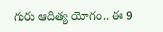గురు ఆదిత్య యోగం.. ఈ 9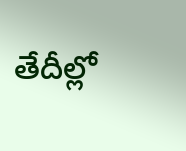తేదీల్లో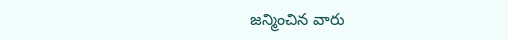జన్మించిన వారు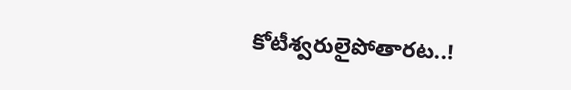కోటీశ్వరులైపోతారట..!